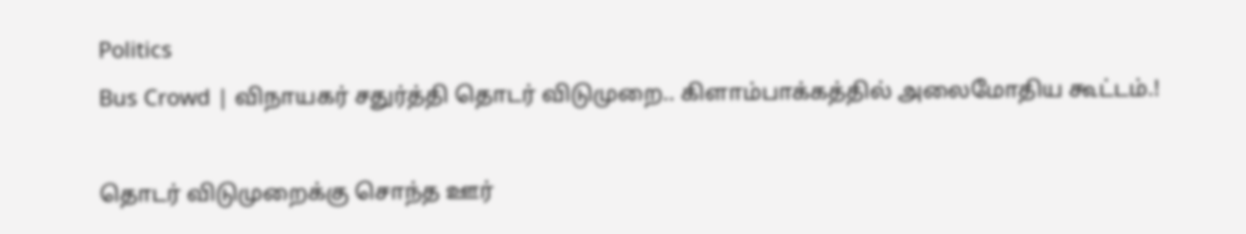Politics
Bus Crowd | விநாயகர் சதுர்த்தி தொடர் விடுமுறை.. கிளாம்பாக்கத்தில் அலைமோதிய கூட்டம்.!

தொடர் விடுமுறைக்கு சொந்த ஊர்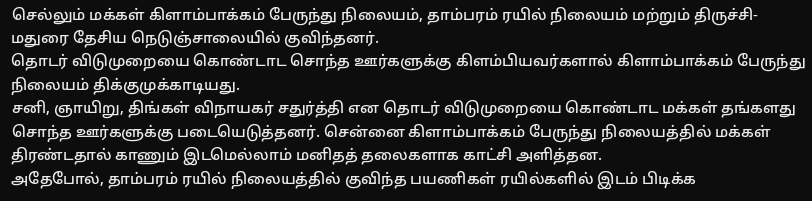செல்லும் மக்கள் கிளாம்பாக்கம் பேருந்து நிலையம், தாம்பரம் ரயில் நிலையம் மற்றும் திருச்சி-மதுரை தேசிய நெடுஞ்சாலையில் குவிந்தனர்.
தொடர் விடுமுறையை கொண்டாட சொந்த ஊர்களுக்கு கிளம்பியவர்களால் கிளாம்பாக்கம் பேருந்து நிலையம் திக்குமுக்காடியது.
சனி, ஞாயிறு, திங்கள் விநாயகர் சதுர்த்தி என தொடர் விடுமுறையை கொண்டாட மக்கள் தங்களது சொந்த ஊர்களுக்கு படையெடுத்தனர். சென்னை கிளாம்பாக்கம் பேருந்து நிலையத்தில் மக்கள் திரண்டதால் காணும் இடமெல்லாம் மனிதத் தலைகளாக காட்சி அளித்தன.
அதேபோல், தாம்பரம் ரயில் நிலையத்தில் குவிந்த பயணிகள் ரயில்களில் இடம் பிடிக்க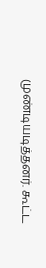முண்டியடித்தனர். கூட்ட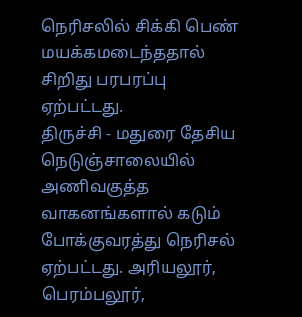நெரிசலில் சிக்கி பெண் மயக்கமடைந்ததால் சிறிது பரபரப்பு ஏற்பட்டது.
திருச்சி - மதுரை தேசிய நெடுஞ்சாலையில் அணிவகுத்த வாகனங்களால் கடும் போக்குவரத்து நெரிசல் ஏற்பட்டது. அரியலூர், பெரம்பலூர்,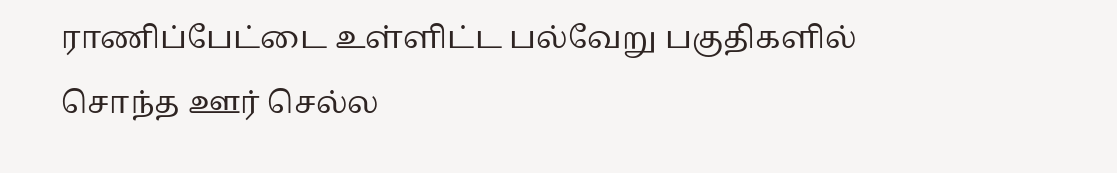ராணிப்பேட்டை உள்ளிட்ட பல்வேறு பகுதிகளில் சொந்த ஊர் செல்ல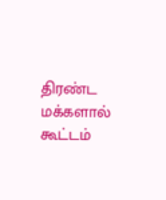திரண்ட மக்களால் கூட்டம்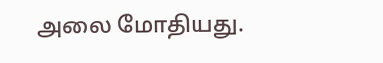அலை மோதியது.